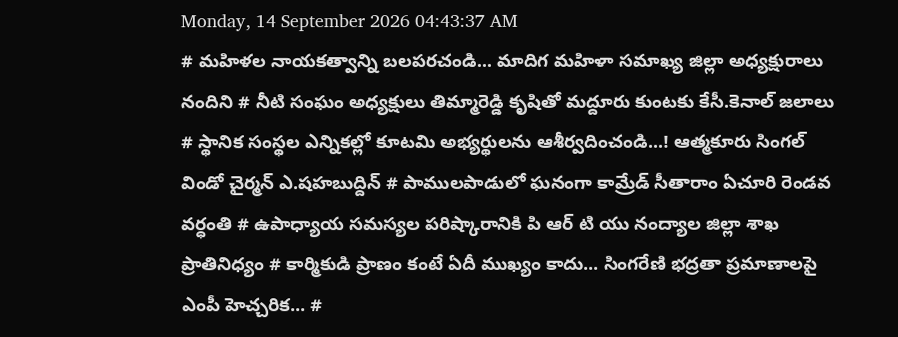Monday, 14 September 2026 04:43:37 AM
# మహిళల నాయకత్వాన్ని బలపరచండి... మాదిగ మహిళా సమాఖ్య జిల్లా అధ్యక్షురాలు నందిని # నీటి సంఘం అధ్యక్షులు తిమ్మారెడ్డి కృషితో మద్దూరు కుంటకు కేసీ.కెనాల్ జలాలు # స్థానిక సంస్థల ఎన్నికల్లో కూటమి అభ్యర్థులను ఆశీర్వదించండి...! ఆత్మకూరు సింగల్ విండో చైర్మన్ ఎ.షహబుద్దిన్ # పాములపాడులో ఘనంగా కామ్రేడ్ సీతారాం ఏచూరి రెండవ వర్ధంతి # ఉపాధ్యాయ సమస్యల పరిష్కారానికి పి ఆర్ టి యు నంద్యాల జిల్లా శాఖ ప్రాతినిధ్యం # కార్మికుడి ప్రాణం కంటే ఏదీ ముఖ్యం కాదు... సింగరేణి భద్రతా ప్రమాణాలపై ఎంపీ హెచ్చరిక... #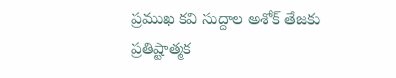ప్రముఖ కవి సుద్దాల అశోక్ తేజకు ప్రతిష్టాత్మక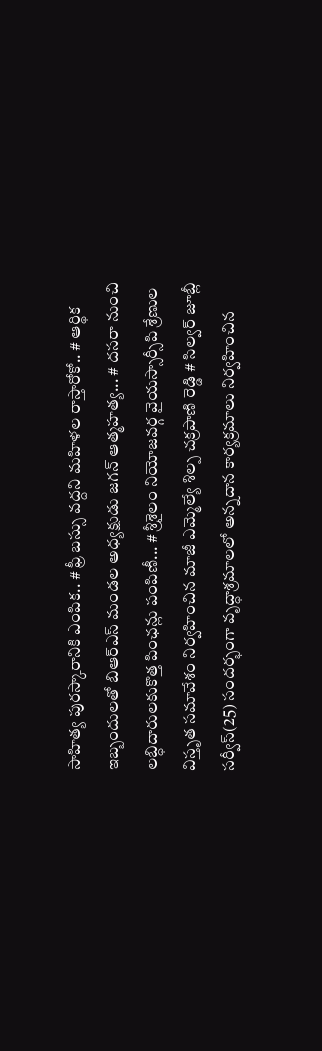సాహిత్య పురస్కారానికి ఎంపిక.. # ఫ్రీ బస్సు వద్దని మహిళల రాస్తారోకో.. # ఆర్థిక ఇబ్బందులతో బిఆర్ఎస్ మండల అధ్యక్షుడు జగన్ ఆత్మహత్య... # దసరా నుంచి లబ్ధిదారులకుకొత్త పింఛన్లు పంపిణీ... # శ్రీశైలం నియోజవర్గ వైయస్సార్సీపి శ్రేణుల విస్తృత సమావేశం నిర్వహించిన మాజీ ఎమ్మెల్యే శిల్ప చక్రపాణి రెడ్డి # సిల్వర్ జూబ్లీ సర్వీస్(25) సందర్భంగా వృద్ధాశ్రమాలలో అన్నదాన కార్యక్రమాలు నిర్వహించిన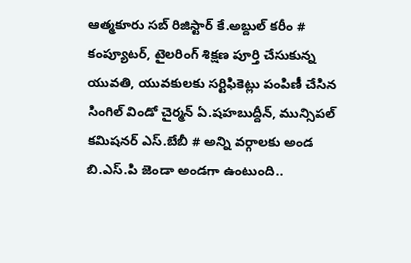ఆత్మకూరు సబ్ రిజిస్టార్ కే.అబ్దుల్ కరీం # కంప్యూటర్, టైలరింగ్ శిక్షణ పూర్తి చేసుకున్న యువతి, యువకులకు సర్టిఫికెట్లు పంపిణీ చేసిన సింగిల్ విండో చైర్మన్ ఏ.షహబుద్దీన్, మున్సిపల్ కమిషనర్ ఎస్.బేబీ # అన్ని వర్గాలకు అండ బి.ఎస్.పి జెండా అండగా ఉంటుంది..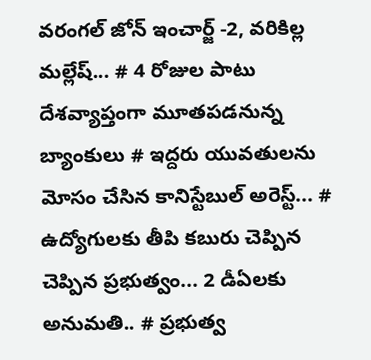వరంగల్ జోన్ ఇంచార్జ్ -2, వరికిల్ల మల్లేష్... # 4 రోజుల పాటు దేశవ్యాప్తంగా మూతపడనున్న బ్యాంకులు # ఇద్దరు యువతులను మోసం చేసిన కానిస్టేబుల్ అరెస్ట్... # ఉద్యోగులకు తీపి కబురు చెప్పిన చెప్పిన ప్రభుత్వం... 2 డీఏలకు అనుమతి.. # ప్రభుత్వ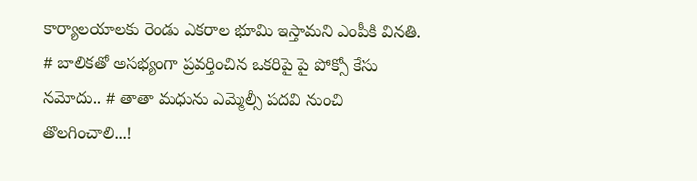కార్యాలయాలకు రెండు ఎకరాల భూమి ఇస్తామని ఎంపీకి వినతి. # బాలికతో అసభ్యంగా ప్రవర్తించిన ఒకరిపై పై పోక్సో కేసు నమోదు.. # తాతా మధును ఎమ్మెల్సీ పదవి నుంచి తొలగించాలి...!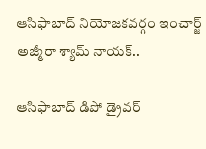ఆసిఫాబాద్ నియోజకవర్గం ఇంచార్జ్ అజ్మీరా శ్యామ్ నాయక్..

ఆసిఫాబాద్ డిపో డ్రైవర్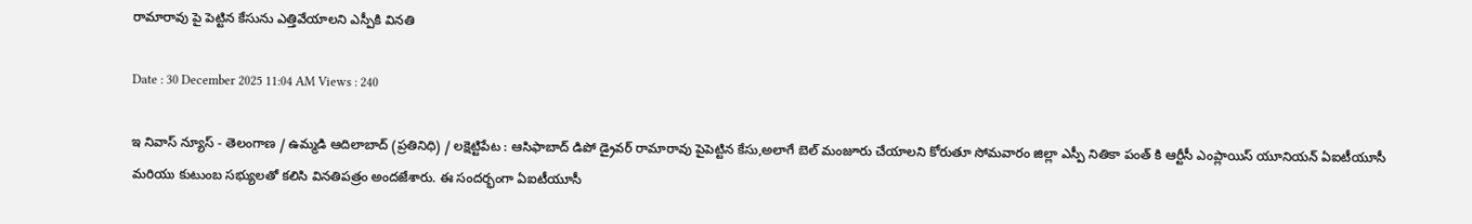రామారావు పై పెట్టిన కేసును ఎత్తివేయాలని ఎస్పీకి వినతి

Date : 30 December 2025 11:04 AM Views : 240

ఇ నివాస్ న్యూస్ - తెలంగాణ / ఉమ్మడి ఆదిలాబాద్ (ప్రతినిధి) / లక్షెట్టిపేట : ఆసిఫాబాద్ డిపో డ్రైవర్ రామారావు పైపెట్టిన కేసు,అలాగే బెల్ మంజూరు చేయాలని కోరుతూ సోమవారం జిల్లా ఎస్పీ నితికా పంత్ కి ఆర్టీసీ ఎంప్లాయిస్ యూనియన్ ఏఐటీయూసీ మరియు కుటుంబ సభ్యులతో కలిసి వినతిపత్రం అందజేశారు. ఈ సందర్భంగా ఏఐటీయూసీ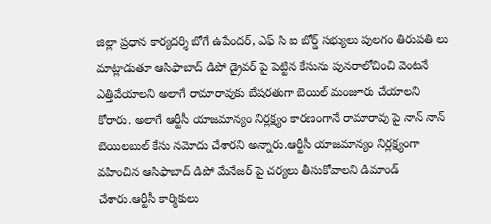జిల్లా ప్రధాన కార్యదర్శి బోగే ఉపేందర్, ఎఫ్ సి ఐ బోర్డ్ సభ్యులు పులగం తిరుపతి లు మాట్లాడుతూ ఆసిఫాబాద్ డిపో డ్రైవర్ పై పెట్టిన కేసును పునరాలోచించి వెంటనే ఎత్తివేయాలని అలాగే రామారావుకు బేషరతుగా బెయిల్ మంజూరు చేయాలని కోరారు. అలాగే ఆర్టీసీ యాజమాన్యం నిర్లక్ష్యం కారణంగానే రామారావు పై నాన్ నాన్ బెయిలబుల్ కేసు నమోదు చేశారని అన్నారు.ఆర్టీసీ యాజమాన్యం నిర్లక్ష్యంగా వహించిన ఆసిఫాబాద్ డిపో మేనేజర్ పై చర్యలు తీసుకోవాలని డిమాండ్ చేశారు.ఆర్టీసీ కార్మికులు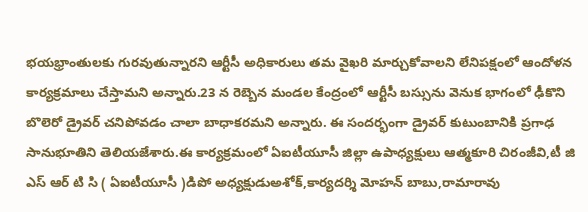భయభ్రాంతులకు గురవుతున్నారని ఆర్టీసీ అధికారులు తమ వైఖరి మార్చుకోవాలని లేనిపక్షంలో ఆందోళన కార్యక్రమాలు చేస్తామని అన్నారు.23 న రెబ్బెన మండల కేంద్రంలో ఆర్టీసీ బస్సును వెనుక భాగంలో ఢీకొని బొలెరో డ్రైవర్ చనిపోవడం చాలా బాధాకరమని అన్నారు. ఈ సందర్భంగా డ్రైవర్ కుటుంబానికి ప్రగాఢ సానుభూతిని తెలియజేశారు.ఈ కార్యక్రమంలో ఏఐటీయూసీ జిల్లా ఉపాధ్యక్షులు ఆత్మకూరి చిరంజీవి,టీ జి ఎస్ ఆర్ టి సి ( ఏఐటీయూసీ )డిపో అధ్యక్షుడుఅశోక్,కార్యదర్శి మోహన్ బాబు,రామారావు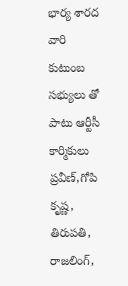భార్య శారద వారి కుటుంబ సభ్యులు తో పాటు ఆర్టీసీ కార్మికులు ప్రవీణ్,గోపి కృష్ణ, తిరుపతి, రాజలింగ్,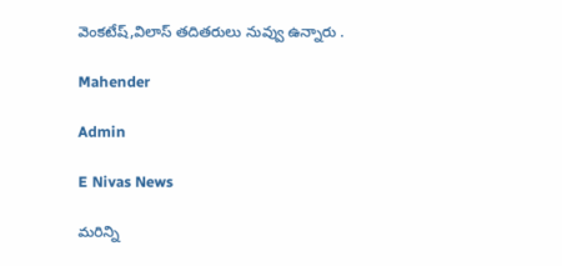వెంకటేష్,విలాస్ తదితరులు నువ్వు ఉన్నారు .

Mahender

Admin

E Nivas News

మరిన్ని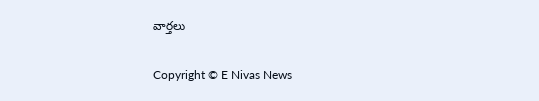వార్తలు

Copyright © E Nivas News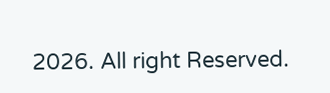2026. All right Reserved.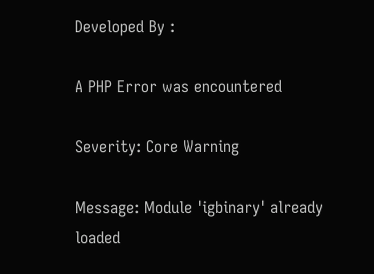Developed By :

A PHP Error was encountered

Severity: Core Warning

Message: Module 'igbinary' already loaded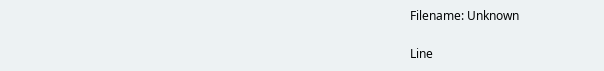Filename: Unknown

Line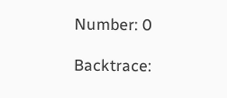Number: 0

Backtrace: